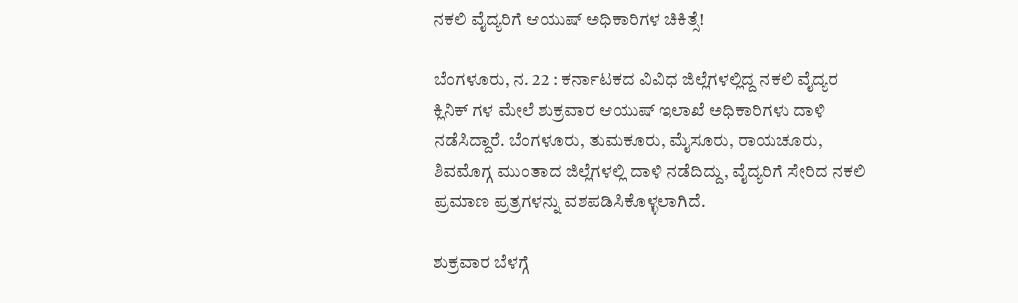ನಕಲಿ ವೈದ್ಯರಿಗೆ ಆಯುಷ್ ಅಧಿಕಾರಿಗಳ ಚಿಕಿತ್ಸೆ!

ಬೆಂಗಳೂರು, ನ. 22 : ಕರ್ನಾಟಕದ ವಿವಿಧ ಜಿಲ್ಲೆಗಳಲ್ಲಿದ್ದ ನಕಲಿ ವೈದ್ಯರ ಕ್ಲಿನಿಕ್ ಗಳ ಮೇಲೆ ಶುಕ್ರವಾರ ಆಯುಷ್ ಇಲಾಖೆ ಅಧಿಕಾರಿಗಳು ದಾಳಿ ನಡೆಸಿದ್ದಾರೆ. ಬೆಂಗಳೂರು, ತುಮಕೂರು, ಮೈಸೂರು, ರಾಯಚೂರು, ಶಿವಮೊಗ್ಗ ಮುಂತಾದ ಜಿಲ್ಲೆಗಳಲ್ಲಿ ದಾಳಿ ನಡೆದಿದ್ದು, ವೈದ್ಯರಿಗೆ ಸೇರಿದ ನಕಲಿ ಪ್ರಮಾಣ ಪ್ರತ್ರಗಳನ್ನು ವಶಪಡಿಸಿಕೊಳ್ಳಲಾಗಿದೆ.

ಶುಕ್ರವಾರ ಬೆಳಗ್ಗೆ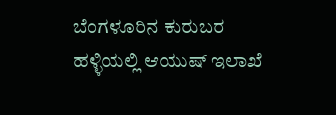ಬೆಂಗಳೂರಿನ ಕುರುಬರ ಹಳ್ಳಿಯಲ್ಲಿ ಆಯುಷ್ ಇಲಾಖೆ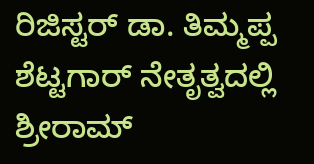ರಿಜಿಸ್ಟರ್ ಡಾ. ತಿಮ್ಮಪ್ಪ ಶೆಟ್ಟಗಾರ್ ನೇತೃತ್ವದಲ್ಲಿ ಶ್ರೀರಾಮ್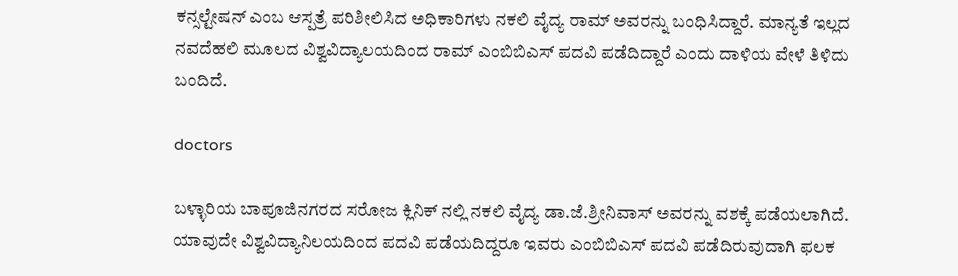ಕನ್ಸಲ್ಟೇಷನ್ ಎಂಬ ಆಸ್ಪತ್ರೆ ಪರಿಶೀಲಿಸಿದ ಅಧಿಕಾರಿಗಳು ನಕಲಿ ವೈದ್ಯ ರಾಮ್ ಅವರನ್ನು ಬಂಧಿಸಿದ್ದಾರೆ. ಮಾನ್ಯತೆ ಇಲ್ಲದ ನವದೆಹಲಿ ಮೂಲದ ವಿಶ್ವವಿದ್ಯಾಲಯದಿಂದ ರಾಮ್ ಎಂಬಿಬಿಎಸ್ ಪದವಿ ಪಡೆದಿದ್ದಾರೆ ಎಂದು ದಾಳಿಯ ವೇಳೆ ತಿಳಿದು ಬಂದಿದೆ.

doctors

ಬಳ್ಳಾರಿಯ ಬಾಪೂಜಿನಗರದ ಸರೋಜ ಕ್ಲಿನಿಕ್ ನಲ್ಲಿ ನಕಲಿ ವೈದ್ಯ ಡಾ.ಜೆ.ಶ್ರೀನಿವಾಸ್ ಅವರನ್ನು ವಶಕ್ಕೆ ಪಡೆಯಲಾಗಿದೆ. ಯಾವುದೇ ವಿಶ್ವವಿದ್ಯಾನಿಲಯದಿಂದ ಪದವಿ ಪಡೆಯದಿದ್ದರೂ ಇವರು ಎಂಬಿಬಿಎಸ್ ಪದವಿ ಪಡೆದಿರುವುದಾಗಿ ಫಲಕ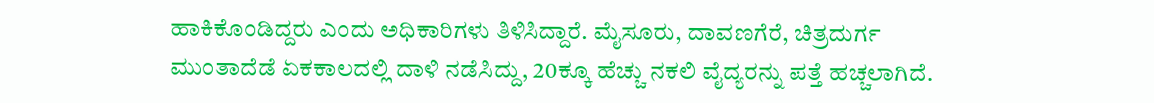ಹಾಕಿಕೊಂಡಿದ್ದರು ಎಂದು ಅಧಿಕಾರಿಗಳು ತಿಳಿಸಿದ್ದಾರೆ. ಮೈಸೂರು, ದಾವಣಗೆರೆ, ಚಿತ್ರದುರ್ಗ ಮುಂತಾದೆಡೆ ಏಕಕಾಲದಲ್ಲಿ ದಾಳಿ ನಡೆಸಿದ್ದು, 20ಕ್ಕೂ ಹೆಚ್ಚು ನಕಲಿ ವೈದ್ಯರನ್ನು ಪತ್ತೆ ಹಚ್ಚಲಾಗಿದೆ.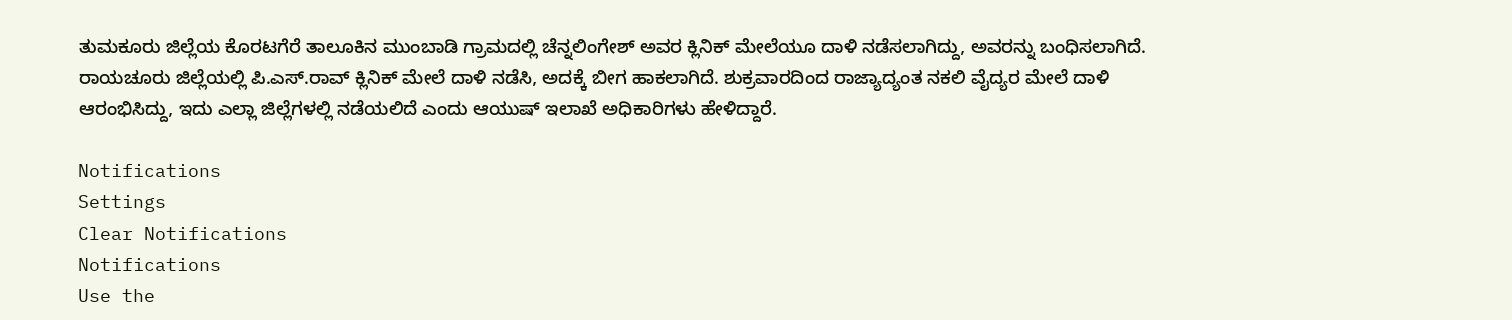ತುಮಕೂರು ಜಿಲ್ಲೆಯ ಕೊರಟಗೆರೆ ತಾಲೂಕಿನ ಮುಂಬಾಡಿ ಗ್ರಾಮದಲ್ಲಿ ಚೆನ್ನಲಿಂಗೇಶ್ ಅವರ ಕ್ಲಿನಿಕ್ ಮೇಲೆಯೂ ದಾಳಿ ನಡೆಸಲಾಗಿದ್ದು, ಅವರನ್ನು ಬಂಧಿಸಲಾಗಿದೆ. ರಾಯಚೂರು ಜಿಲ್ಲೆಯಲ್ಲಿ ಪಿ.ಎಸ್.ರಾವ್ ಕ್ಲಿನಿಕ್‌ ಮೇಲೆ ದಾಳಿ ನಡೆಸಿ, ಅದಕ್ಕೆ ಬೀಗ ಹಾಕಲಾಗಿದೆ. ಶುಕ್ರವಾರದಿಂದ ರಾಜ್ಯಾದ್ಯಂತ ನಕಲಿ ವೈದ್ಯರ ಮೇಲೆ ದಾಳಿ ಆರಂಭಿಸಿದ್ದು, ಇದು ಎಲ್ಲಾ ಜಿಲ್ಲೆಗಳಲ್ಲಿ ನಡೆಯಲಿದೆ ಎಂದು ಆಯುಷ್ ಇಲಾಖೆ ಅಧಿಕಾರಿಗಳು ಹೇಳಿದ್ದಾರೆ.

Notifications
Settings
Clear Notifications
Notifications
Use the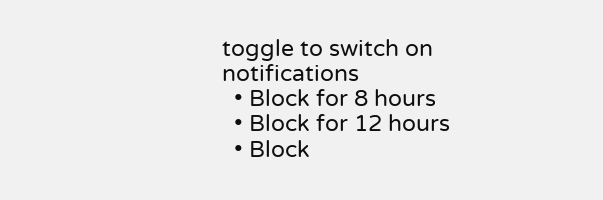toggle to switch on notifications
  • Block for 8 hours
  • Block for 12 hours
  • Block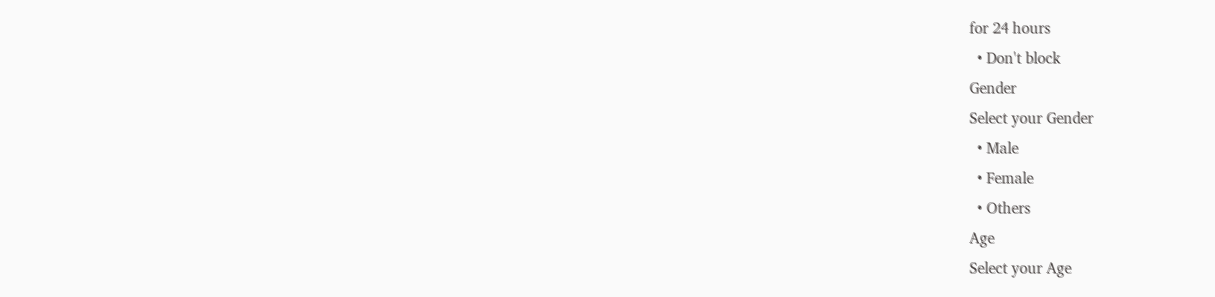for 24 hours
  • Don't block
Gender
Select your Gender
  • Male
  • Female
  • Others
Age
Select your Age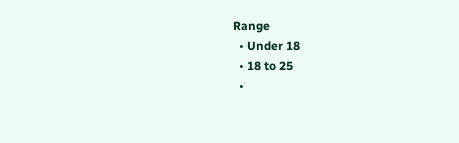Range
  • Under 18
  • 18 to 25
  •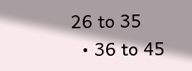26 to 35
  • 36 to 45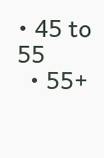• 45 to 55
  • 55+